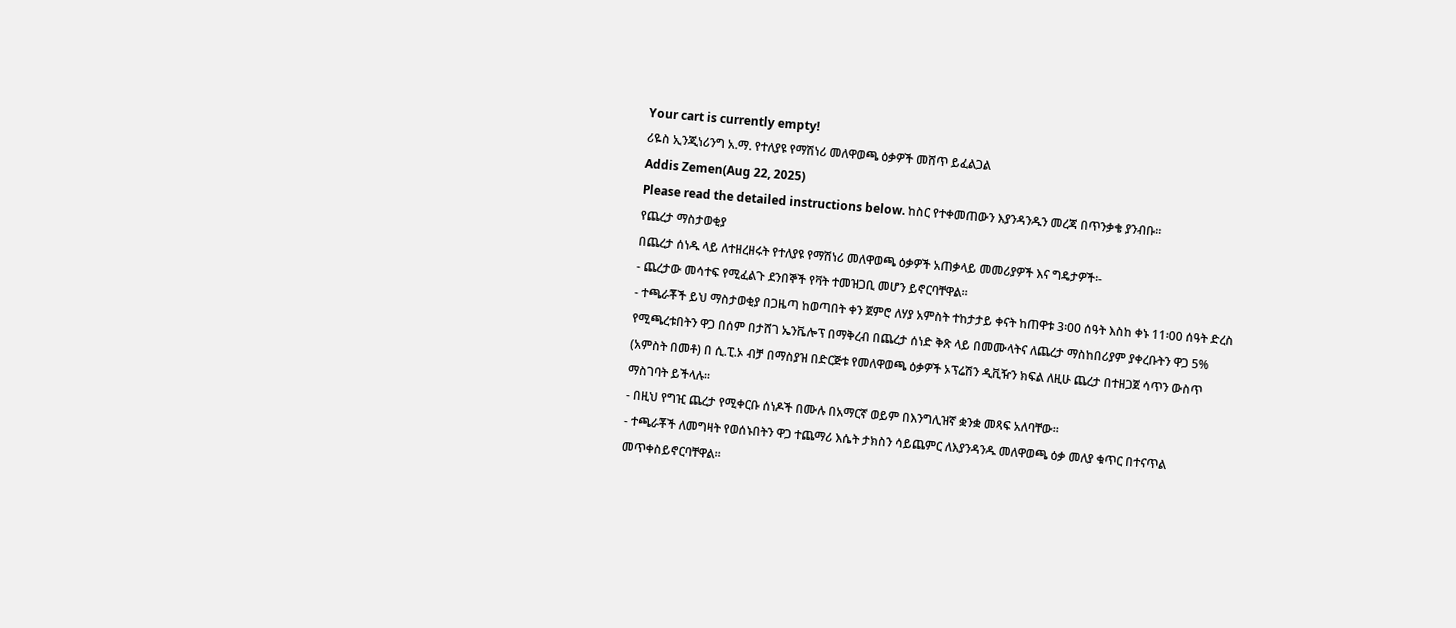Your cart is currently empty!
ሪዬስ ኢንጂነሪንግ አ.ማ. የተለያዩ የማሽነሪ መለዋወጫ ዕቃዎች መሸጥ ይፈልጋል
Addis Zemen(Aug 22, 2025)
Please read the detailed instructions below. ከስር የተቀመጠውን እያንዳንዱን መረጃ በጥንቃቄ ያንብቡ።
የጨረታ ማስታወቂያ
በጨረታ ሰነዱ ላይ ለተዘረዘሩት የተለያዩ የማሽነሪ መለዋወጫ ዕቃዎች አጠቃላይ መመሪያዎች እና ግዴታዎች፡-
- ጨረታው መሳተፍ የሚፈልጉ ደንበኞች የቫት ተመዝጋቢ መሆን ይኖርባቸዋል።
- ተጫራቾች ይህ ማስታወቂያ በጋዜጣ ከወጣበት ቀን ጀምሮ ለሃያ አምስት ተከታታይ ቀናት ከጠዋቱ 3፡00 ሰዓት እስከ ቀኑ 11፡00 ሰዓት ድረስ የሚጫረቱበትን ዋጋ በሰም በታሸገ ኤንቬሎፕ በማቅረብ በጨረታ ሰነድ ቅጽ ላይ በመሙላትና ለጨረታ ማስከበሪያም ያቀረቡትን ዋጋ 5% (አምስት በመቶ) በ ሲ.ፒ.ኦ ብቻ በማስያዝ በድርጅቱ የመለዋወጫ ዕቃዎች ኦፕሬሽን ዲቪዥን ክፍል ለዚሁ ጨረታ በተዘጋጀ ሳጥን ውስጥ ማስገባት ይችላሉ።
- በዚህ የግዢ ጨረታ የሚቀርቡ ሰነዶች በሙሉ በአማርኛ ወይም በእንግሊዝኛ ቋንቋ መጻፍ አለባቸው፡፡
- ተጫራቾች ለመግዛት የወሰኑበትን ዋጋ ተጨማሪ እሴት ታክስን ሳይጨምር ለእያንዳንዱ መለዋወጫ ዕቃ መለያ ቁጥር በተናጥል መጥቀስይኖርባቸዋል።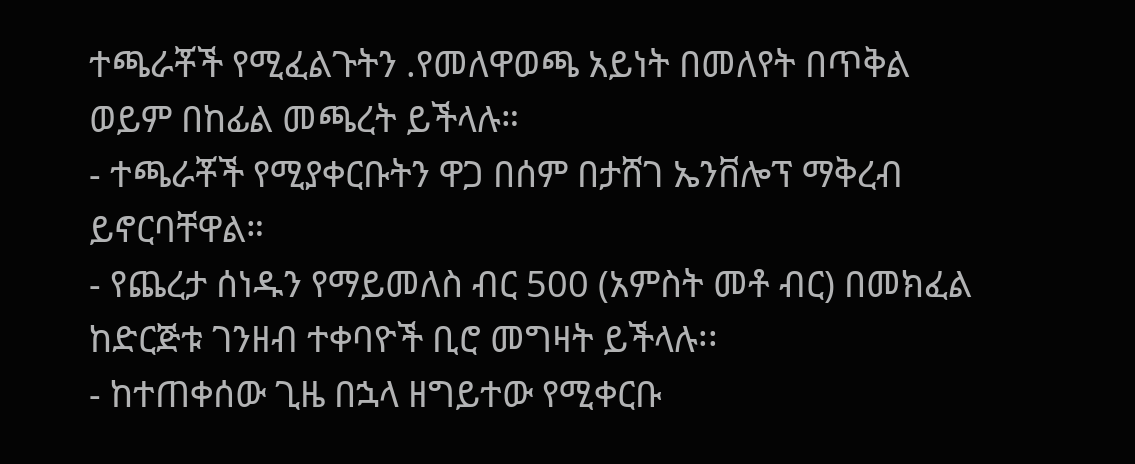ተጫራቾች የሚፈልጉትን .የመለዋወጫ አይነት በመለየት በጥቅል ወይም በከፊል መጫረት ይችላሉ።
- ተጫራቾች የሚያቀርቡትን ዋጋ በሰም በታሸገ ኤንቨሎፕ ማቅረብ ይኖርባቸዋል።
- የጨረታ ሰነዱን የማይመለስ ብር 500 (አምስት መቶ ብር) በመክፈል ከድርጅቱ ገንዘብ ተቀባዮች ቢሮ መግዛት ይችላሉ፡፡
- ከተጠቀሰው ጊዜ በኋላ ዘግይተው የሚቀርቡ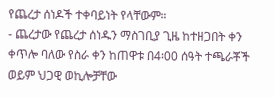የጨረታ ሰነዶች ተቀባይነት የላቸውም።
- ጨረታው የጨረታ ሰነዱን ማስገቢያ ጊዜ ከተዘጋበት ቀን ቀጥሎ ባለው የስራ ቀን ከጠዋቱ በ4፡00 ሰዓት ተጫራቾች ወይም ህጋዊ ወኪሎቻቸው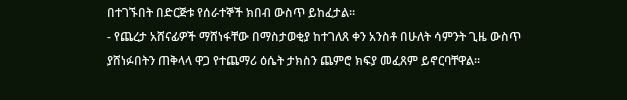በተገኙበት በድርጅቱ የሰራተኞች ክበብ ውስጥ ይከፈታል።
- የጨረታ አሸናፊዎች ማሸነፋቸው በማስታወቂያ ከተገለጸ ቀን አንስቶ በሁለት ሳምንት ጊዜ ውስጥ ያሸነፉበትን ጠቅላላ ዋጋ የተጨማሪ ዕሴት ታክስን ጨምሮ ክፍያ መፈጸም ይኖርባቸዋል።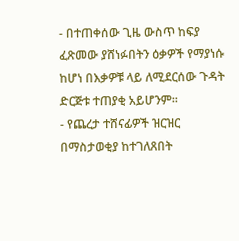- በተጠቀሰው ጊዜ ውስጥ ከፍያ ፈጽመው ያሸነፉበትን ዕቃዎች የማያነሱ ከሆነ በእቃዎቹ ላይ ለሚደርሰው ጉዳት ድርጅቱ ተጠያቂ አይሆንም፡፡
- የጨረታ ተሸናፊዎች ዝርዝር በማስታወቂያ ከተገለጸበት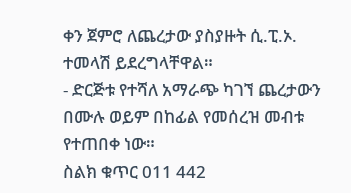ቀን ጀምሮ ለጨረታው ያስያዙት ሲ.ፒ.ኦ. ተመላሽ ይደረግላቸዋል።
- ድርጅቱ የተሻለ አማራጭ ካገኘ ጨረታውን በሙሉ ወይም በከፊል የመሰረዝ መብቱ የተጠበቀ ነው።
ስልክ ቁጥር 011 442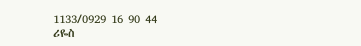1133/0929 16 90 44
ሪዬስ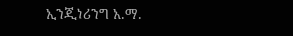ኢንጂነሪንግ አ.ማ.